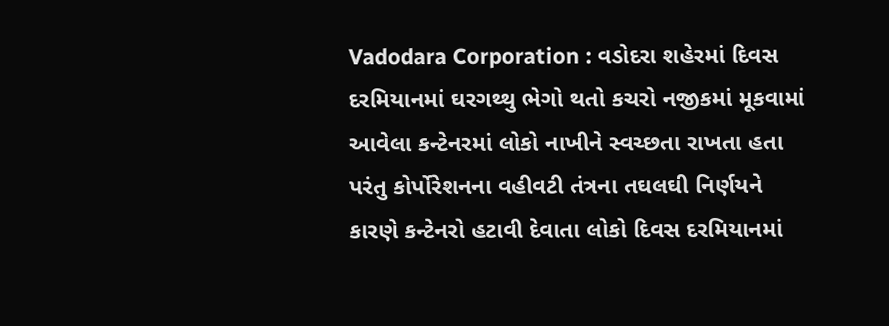Vadodara Corporation : વડોદરા શહેરમાં દિવસ દરમિયાનમાં ઘરગથ્થુ ભેગો થતો કચરો નજીકમાં મૂકવામાં આવેલા કન્ટેનરમાં લોકો નાખીને સ્વચ્છતા રાખતા હતા પરંતુ કોર્પોરેશનના વહીવટી તંત્રના તઘલઘી નિર્ણયને કારણે કન્ટેનરો હટાવી દેવાતા લોકો દિવસ દરમિયાનમાં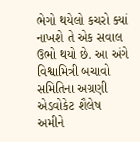ભેગો થયેલો કચરો ક્યાં નાખશે તે એક સવાલ ઉભો થયો છે. આ અંગે વિશ્વામિત્રી બચાવો સમિતિના અગ્રણી એડવોકેટ શૈલેષ અમીને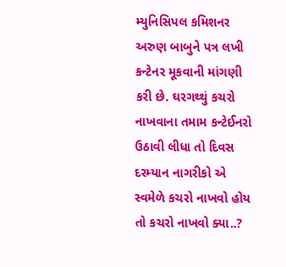મ્યુનિસિપલ કમિશનર અરુણ બાબુને પત્ર લખી કન્ટેનર મૂકવાની માંગણી કરી છે. ઘરગથ્થું કચરો નાખવાના તમામ કન્ટેઈનરો ઉઠાવી લીધા તો દિવસ દરમ્યાન નાગરીકો એ સ્વમેળે કચરો નાખવો હોય તો કચરો નાખવો ક્યા..?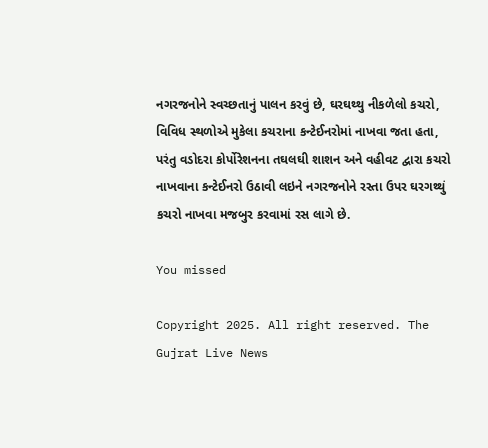નગરજનોને સ્વચ્છતાનું પાલન કરવું છે, ઘરઘથ્થુ નીકળેલો કચરો, વિવિધ સ્થળોએ મુકેલા કચરાના કન્ટેઈનરોમાં નાખવા જતા હતા, પરંતુ વડોદરા કોર્પોરેશનના તઘલઘી શાશન અને વહીવટ દ્વારા કચરો નાખવાના કન્ટેઈનરો ઉઠાવી લઇને નગરજનોને રસ્તા ઉપર ઘરગથ્થું કચરો નાખવા મજબુર કરવામાં રસ લાગે છે.

You missed

Copyright 2025. All right reserved. The Gujrat Live News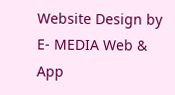Website Design by E- MEDIA Web & App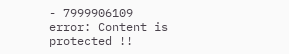- 7999906109
error: Content is protected !!